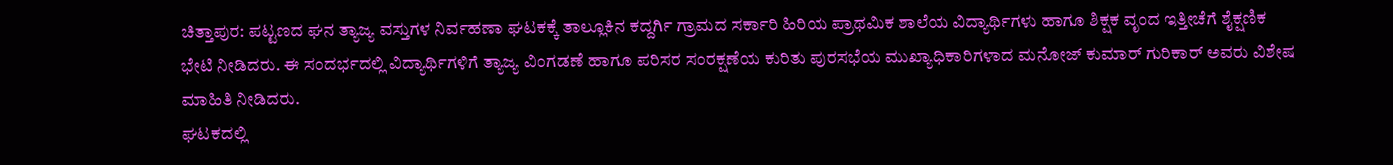ಚಿತ್ತಾಪುರ: ಪಟ್ಟಣದ ಘನ ತ್ಯಾಜ್ಯ ವಸ್ತುಗಳ ನಿರ್ವಹಣಾ ಘಟಕಕ್ಕೆ ತಾಲ್ಲೂಕಿನ ಕದ್ದರ್ಗಿ ಗ್ರಾಮದ ಸರ್ಕಾರಿ ಹಿರಿಯ ಪ್ರಾಥಮಿಕ ಶಾಲೆಯ ವಿದ್ಯಾರ್ಥಿಗಳು ಹಾಗೂ ಶಿಕ್ಷಕ ವೃಂದ ಇತ್ತೀಚೆಗೆ ಶೈಕ್ಷಣಿಕ ಭೇಟಿ ನೀಡಿದರು. ಈ ಸಂದರ್ಭದಲ್ಲಿ ವಿದ್ಯಾರ್ಥಿಗಳಿಗೆ ತ್ಯಾಜ್ಯ ವಿಂಗಡಣೆ ಹಾಗೂ ಪರಿಸರ ಸಂರಕ್ಷಣೆಯ ಕುರಿತು ಪುರಸಭೆಯ ಮುಖ್ಯಾಧಿಕಾರಿಗಳಾದ ಮನೋಜ್ ಕುಮಾರ್ ಗುರಿಕಾರ್ ಅವರು ವಿಶೇಷ ಮಾಹಿತಿ ನೀಡಿದರು.
ಘಟಕದಲ್ಲಿ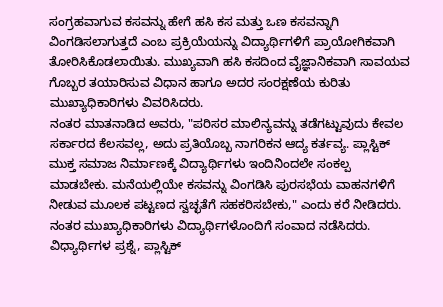ಸಂಗ್ರಹವಾಗುವ ಕಸವನ್ನು ಹೇಗೆ ಹಸಿ ಕಸ ಮತ್ತು ಒಣ ಕಸವನ್ನಾಗಿ ವಿಂಗಡಿಸಲಾಗುತ್ತದೆ ಎಂಬ ಪ್ರಕ್ರಿಯೆಯನ್ನು ವಿದ್ಯಾರ್ಥಿಗಳಿಗೆ ಪ್ರಾಯೋಗಿಕವಾಗಿ ತೋರಿಸಿಕೊಡಲಾಯಿತು. ಮುಖ್ಯವಾಗಿ ಹಸಿ ಕಸದಿಂದ ವೈಜ್ಞಾನಿಕವಾಗಿ ಸಾವಯವ ಗೊಬ್ಬರ ತಯಾರಿಸುವ ವಿಧಾನ ಹಾಗೂ ಅದರ ಸಂರಕ್ಷಣೆಯ ಕುರಿತು ಮುಖ್ಯಾಧಿಕಾರಿಗಳು ವಿವರಿಸಿದರು.
ನಂತರ ಮಾತನಾಡಿದ ಅವರು, "ಪರಿಸರ ಮಾಲಿನ್ಯವನ್ನು ತಡೆಗಟ್ಟುವುದು ಕೇವಲ ಸರ್ಕಾರದ ಕೆಲಸವಲ್ಲ, ಅದು ಪ್ರತಿಯೊಬ್ಬ ನಾಗರಿಕನ ಆದ್ಯ ಕರ್ತವ್ಯ. ಪ್ಲಾಸ್ಟಿಕ್ ಮುಕ್ತ ಸಮಾಜ ನಿರ್ಮಾಣಕ್ಕೆ ವಿದ್ಯಾರ್ಥಿಗಳು ಇಂದಿನಿಂದಲೇ ಸಂಕಲ್ಪ ಮಾಡಬೇಕು. ಮನೆಯಲ್ಲಿಯೇ ಕಸವನ್ನು ವಿಂಗಡಿಸಿ ಪುರಸಭೆಯ ವಾಹನಗಳಿಗೆ ನೀಡುವ ಮೂಲಕ ಪಟ್ಟಣದ ಸ್ವಚ್ಛತೆಗೆ ಸಹಕರಿಸಬೇಕು," ಎಂದು ಕರೆ ನೀಡಿದರು.
ನಂತರ ಮುಖ್ಯಾಧಿಕಾರಿಗಳು ವಿದ್ಯಾರ್ಥಿಗಳೊಂದಿಗೆ ಸಂವಾದ ನಡೆಸಿದರು. ವಿಧ್ಯಾರ್ಥಿಗಳ ಪ್ರಶ್ನೆ, ಪ್ಲಾಸ್ಟಿಕ್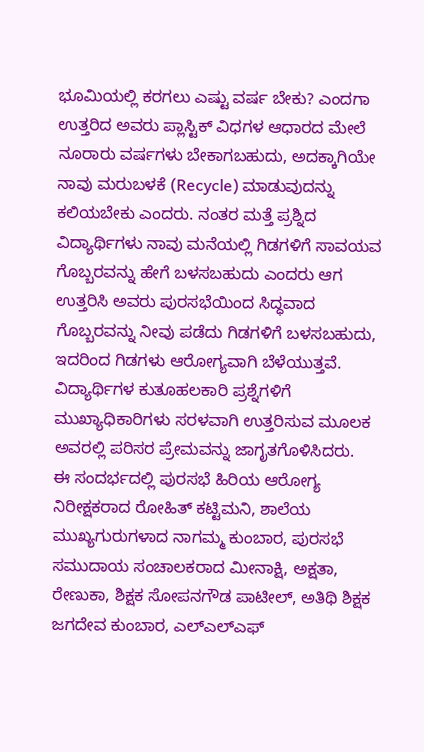ಭೂಮಿಯಲ್ಲಿ ಕರಗಲು ಎಷ್ಟು ವರ್ಷ ಬೇಕು? ಎಂದಗಾ ಉತ್ತರಿದ ಅವರು ಪ್ಲಾಸ್ಟಿಕ್ ವಿಧಗಳ ಆಧಾರದ ಮೇಲೆ ನೂರಾರು ವರ್ಷಗಳು ಬೇಕಾಗಬಹುದು, ಅದಕ್ಕಾಗಿಯೇ ನಾವು ಮರುಬಳಕೆ (Recycle) ಮಾಡುವುದನ್ನು ಕಲಿಯಬೇಕು ಎಂದರು. ನಂತರ ಮತ್ತೆ ಪ್ರಶ್ನಿದ ವಿದ್ಯಾರ್ಥಿಗಳು ನಾವು ಮನೆಯಲ್ಲಿ ಗಿಡಗಳಿಗೆ ಸಾವಯವ ಗೊಬ್ಬರವನ್ನು ಹೇಗೆ ಬಳಸಬಹುದು ಎಂದರು ಆಗ ಉತ್ತರಿಸಿ ಅವರು ಪುರಸಭೆಯಿಂದ ಸಿದ್ಧವಾದ ಗೊಬ್ಬರವನ್ನು ನೀವು ಪಡೆದು ಗಿಡಗಳಿಗೆ ಬಳಸಬಹುದು, ಇದರಿಂದ ಗಿಡಗಳು ಆರೋಗ್ಯವಾಗಿ ಬೆಳೆಯುತ್ತವೆ. ವಿದ್ಯಾರ್ಥಿಗಳ ಕುತೂಹಲಕಾರಿ ಪ್ರಶ್ನೆಗಳಿಗೆ ಮುಖ್ಯಾಧಿಕಾರಿಗಳು ಸರಳವಾಗಿ ಉತ್ತರಿಸುವ ಮೂಲಕ ಅವರಲ್ಲಿ ಪರಿಸರ ಪ್ರೇಮವನ್ನು ಜಾಗೃತಗೊಳಿಸಿದರು.
ಈ ಸಂದರ್ಭದಲ್ಲಿ ಪುರಸಭೆ ಹಿರಿಯ ಆರೋಗ್ಯ ನಿರೀಕ್ಷಕರಾದ ರೋಹಿತ್ ಕಟ್ಟಿಮನಿ, ಶಾಲೆಯ ಮುಖ್ಯಗುರುಗಳಾದ ನಾಗಮ್ಮ ಕುಂಬಾರ, ಪುರಸಭೆ ಸಮುದಾಯ ಸಂಚಾಲಕರಾದ ಮೀನಾಕ್ಷಿ, ಅಕ್ಷತಾ, ರೇಣುಕಾ, ಶಿಕ್ಷಕ ಸೋಪನಗೌಡ ಪಾಟೀಲ್, ಅತಿಥಿ ಶಿಕ್ಷಕ ಜಗದೇವ ಕುಂಬಾರ, ಎಲ್ಎಲ್ಎಫ್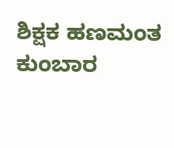ಶಿಕ್ಷಕ ಹಣಮಂತ ಕುಂಬಾರ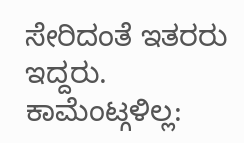ಸೇರಿದಂತೆ ಇತರರು ಇದ್ದರು.
ಕಾಮೆಂಟ್ಗಳಿಲ್ಲ: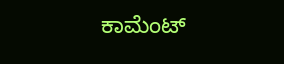ಕಾಮೆಂಟ್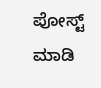ಪೋಸ್ಟ್ ಮಾಡಿ